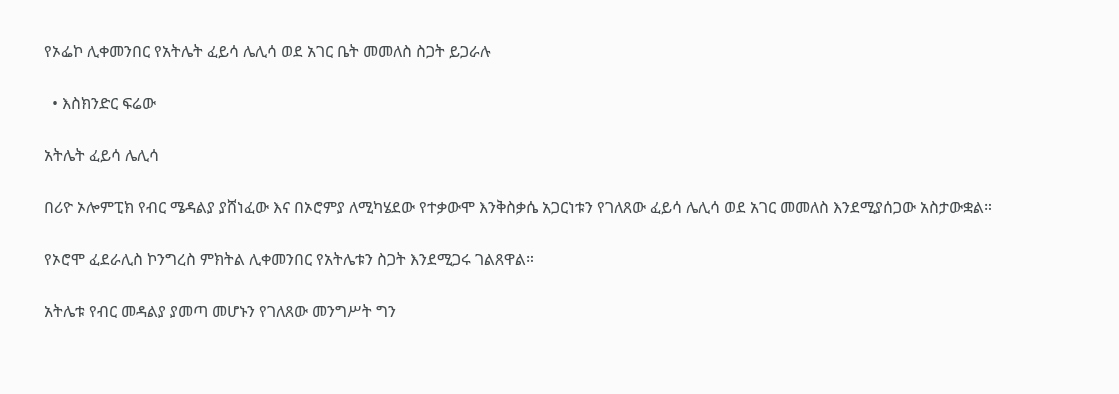የኦፌኮ ሊቀመንበር የአትሌት ፈይሳ ሌሊሳ ወደ አገር ቤት መመለስ ስጋት ይጋራሉ

  • እስክንድር ፍሬው

አትሌት ፈይሳ ሌሊሳ

በሪዮ ኦሎምፒክ የብር ሜዳልያ ያሸነፈው እና በኦሮምያ ለሚካሄደው የተቃውሞ እንቅስቃሴ አጋርነቱን የገለጸው ፈይሳ ሌሊሳ ወደ አገር መመለስ እንደሚያሰጋው አስታውቋል።

የኦሮሞ ፈደራሊስ ኮንግረስ ምክትል ሊቀመንበር የአትሌቱን ስጋት እንደሚጋሩ ገልጸዋል።

አትሌቱ የብር መዳልያ ያመጣ መሆኑን የገለጸው መንግሥት ግን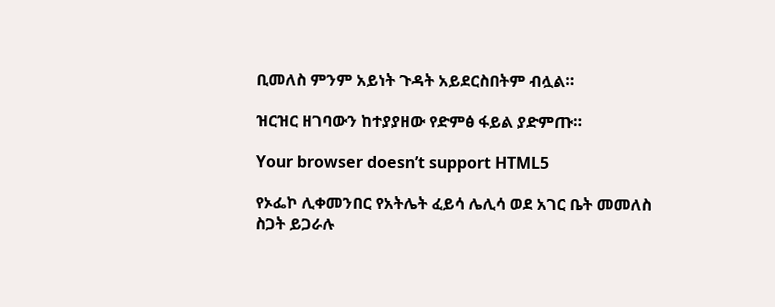ቢመለስ ምንም አይነት ጉዳት አይደርስበትም ብሏል።

ዝርዝር ዘገባውን ከተያያዘው የድምፅ ፋይል ያድምጡ።

Your browser doesn’t support HTML5

የኦፌኮ ሊቀመንበር የአትሌት ፈይሳ ሌሊሳ ወደ አገር ቤት መመለስ ስጋት ይጋራሉ